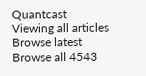Quantcast
Viewing all articles
Browse latest Browse all 4543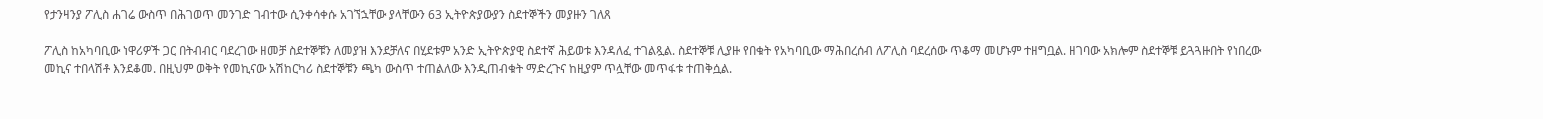የታንዛንያ ፖሊስ ሐገሬ ውስጥ በሕገወጥ መንገድ ገብተው ሲንቀሳቀሱ አገኘኋቸው ያላቸውን 63 ኢትዮጵያውያን ስደተኞችን መያዙን ገለጸ

ፖሊስ ከአካባቢው ነዋሪዎች ጋር በትብብር ባደረገው ዘመቻ ስደተኞቹን ለመያዝ እንደቻለና በሂደቱም አንድ ኢትዮጵያዊ ስደተኛ ሕይወቱ እንዳለፈ ተገልጿል. ስደተኞቹ ሊያዙ የበቁት የአካባቢው ማሕበረሰብ ለፖሊስ ባደረሰው ጥቆማ መሆኑም ተዘግቧል. ዘገባው አክሎም ስደተኞቹ ይጓጓዙበት የነበረው መኪና ተበላሽቶ እንደቆመ. በዚህም ወቅት የመኪናው አሽከርካሪ ስደተኞቹን ጫካ ውስጥ ተጠልለው እንዲጠብቁት ማድረጉና ከዚያም ጥሏቸው መጥፋቱ ተጠቅሷል.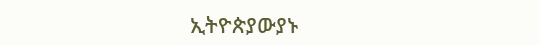ኢትዮጵያውያኑ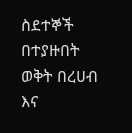ስደተኞች በተያዙበት ወቅት በረሀብ እና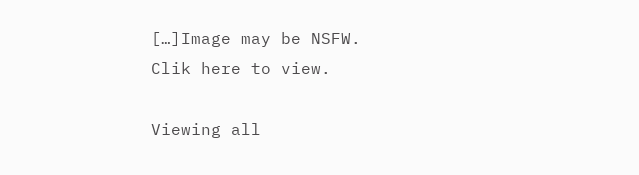[…]Image may be NSFW.
Clik here to view.

Viewing all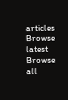articles
Browse latest Browse all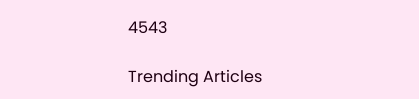4543

Trending Articles